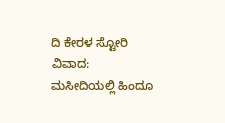ದಿ ಕೇರಳ ಸ್ಟೋರಿ ವಿವಾದ: ಮಸೀದಿಯಲ್ಲಿ ಹಿಂದೂ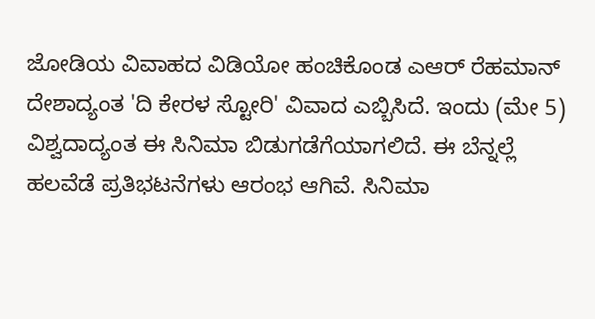ಜೋಡಿಯ ವಿವಾಹದ ವಿಡಿಯೋ ಹಂಚಿಕೊಂಡ ಎಆರ್ ರೆಹಮಾನ್
ದೇಶಾದ್ಯಂತ 'ದಿ ಕೇರಳ ಸ್ಟೋರಿ' ವಿವಾದ ಎಬ್ಬಿಸಿದೆ. ಇಂದು (ಮೇ 5) ವಿಶ್ವದಾದ್ಯಂತ ಈ ಸಿನಿಮಾ ಬಿಡುಗಡೆಗೆಯಾಗಲಿದೆ. ಈ ಬೆನ್ನಲ್ಲೆ ಹಲವೆಡೆ ಪ್ರತಿಭಟನೆಗಳು ಆರಂಭ ಆಗಿವೆ. ಸಿನಿಮಾ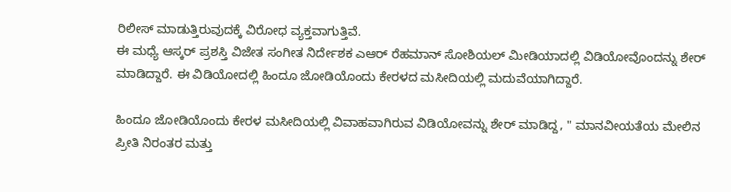ರಿಲೀಸ್ ಮಾಡುತ್ತಿರುವುದಕ್ಕೆ ವಿರೋಧ ವ್ಯಕ್ತವಾಗುತ್ತಿವೆ.
ಈ ಮಧ್ಯೆ ಆಸ್ಕರ್ ಪ್ರಶಸ್ತಿ ವಿಜೇತ ಸಂಗೀತ ನಿರ್ದೇಶಕ ಎಆರ್ ರೆಹಮಾನ್ ಸೋಶಿಯಲ್ ಮೀಡಿಯಾದಲ್ಲಿ ವಿಡಿಯೋವೊಂದನ್ನು ಶೇರ್ ಮಾಡಿದ್ದಾರೆ. ಈ ವಿಡಿಯೋದಲ್ಲಿ ಹಿಂದೂ ಜೋಡಿಯೊಂದು ಕೇರಳದ ಮಸೀದಿಯಲ್ಲಿ ಮದುವೆಯಾಗಿದ್ದಾರೆ.

ಹಿಂದೂ ಜೋಡಿಯೊಂದು ಕೇರಳ ಮಸೀದಿಯಲ್ಲಿ ವಿವಾಹವಾಗಿರುವ ವಿಡಿಯೋವನ್ನು ಶೇರ್ ಮಾಡಿದ್ದ, " ಮಾನವೀಯತೆಯ ಮೇಲಿನ ಪ್ರೀತಿ ನಿರಂತರ ಮತ್ತು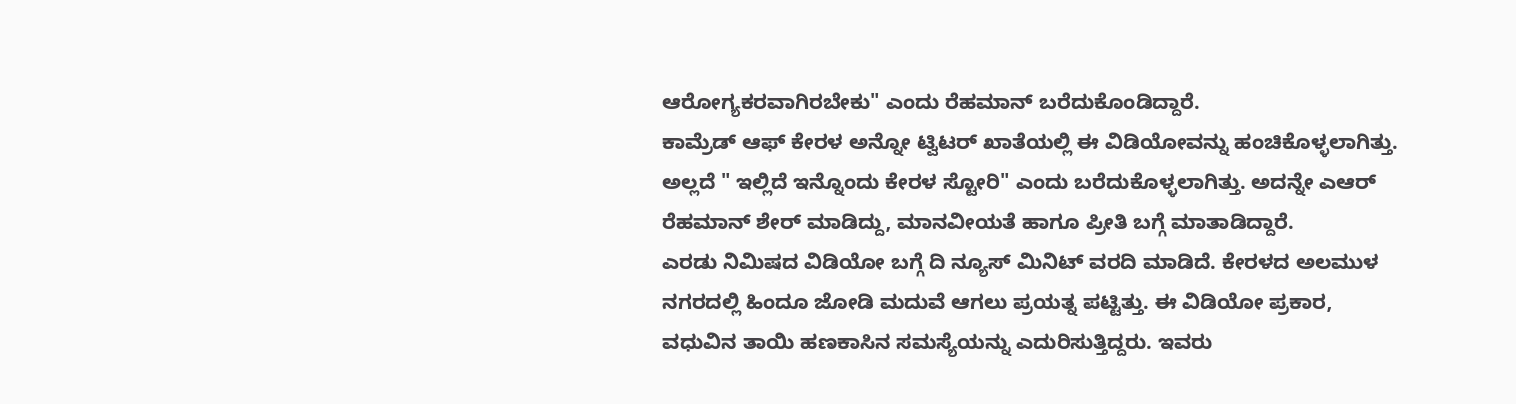ಆರೋಗ್ಯಕರವಾಗಿರಬೇಕು" ಎಂದು ರೆಹಮಾನ್ ಬರೆದುಕೊಂಡಿದ್ದಾರೆ.
ಕಾಮ್ರೆಡ್ ಆಫ್ ಕೇರಳ ಅನ್ನೋ ಟ್ವಿಟರ್ ಖಾತೆಯಲ್ಲಿ ಈ ವಿಡಿಯೋವನ್ನು ಹಂಚಿಕೊಳ್ಳಲಾಗಿತ್ತು. ಅಲ್ಲದೆ " ಇಲ್ಲಿದೆ ಇನ್ನೊಂದು ಕೇರಳ ಸ್ಟೋರಿ" ಎಂದು ಬರೆದುಕೊಳ್ಳಲಾಗಿತ್ತು. ಅದನ್ನೇ ಎಆರ್ ರೆಹಮಾನ್ ಶೇರ್ ಮಾಡಿದ್ದು, ಮಾನವೀಯತೆ ಹಾಗೂ ಪ್ರೀತಿ ಬಗ್ಗೆ ಮಾತಾಡಿದ್ದಾರೆ.
ಎರಡು ನಿಮಿಷದ ವಿಡಿಯೋ ಬಗ್ಗೆ ದಿ ನ್ಯೂಸ್ ಮಿನಿಟ್ ವರದಿ ಮಾಡಿದೆ. ಕೇರಳದ ಅಲಮುಳ ನಗರದಲ್ಲಿ ಹಿಂದೂ ಜೋಡಿ ಮದುವೆ ಆಗಲು ಪ್ರಯತ್ನ ಪಟ್ಟಿತ್ತು. ಈ ವಿಡಿಯೋ ಪ್ರಕಾರ, ವಧುವಿನ ತಾಯಿ ಹಣಕಾಸಿನ ಸಮಸ್ಯೆಯನ್ನು ಎದುರಿಸುತ್ತಿದ್ದರು. ಇವರು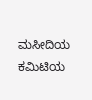ಮಸೀದಿಯ ಕಮಿಟಿಯ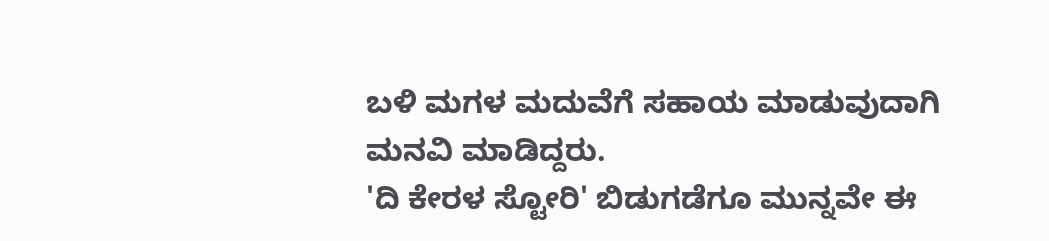ಬಳಿ ಮಗಳ ಮದುವೆಗೆ ಸಹಾಯ ಮಾಡುವುದಾಗಿ ಮನವಿ ಮಾಡಿದ್ದರು.
'ದಿ ಕೇರಳ ಸ್ಟೋರಿ' ಬಿಡುಗಡೆಗೂ ಮುನ್ನವೇ ಈ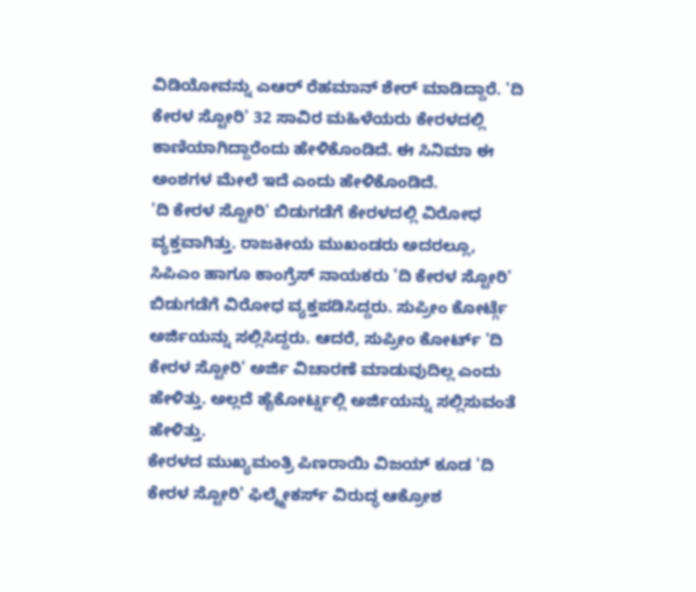ವಿಡಿಯೋವನ್ನು ಎಆರ್ ರೆಹಮಾನ್ ಶೇರ್ ಮಾಡಿದ್ದಾರೆ. 'ದಿ ಕೇರಳ ಸ್ಟೋರಿ' 32 ಸಾವಿರ ಮಹಿಳೆಯರು ಕೇರಳದಲ್ಲಿ ಕಾಣಿಯಾಗಿದ್ದಾರೆಂದು ಹೇಳಿಕೊಂಡಿದೆ. ಈ ಸಿನಿಮಾ ಈ ಅಂಶಗಳ ಮೇಲೆ ಇದೆ ಎಂದು ಹೇಳಿಕೊಂಡಿದೆ.
'ದಿ ಕೇರಳ ಸ್ಟೋರಿ' ಬಿಡುಗಡೆಗೆ ಕೇರಳದಲ್ಲಿ ವಿರೋಧ ವ್ಯಕ್ತವಾಗಿತ್ತು. ರಾಜಕೀಯ ಮುಖಂಡರು ಅದರಲ್ಲೂ, ಸಿಪಿಎಂ ಹಾಗೂ ಕಾಂಗ್ರೆಸ್ ನಾಯಕರು 'ದಿ ಕೇರಳ ಸ್ಟೋರಿ' ಬಿಡುಗಡೆಗೆ ವಿರೋಧ ವ್ಯಕ್ತಪಡಿಸಿದ್ದರು. ಸುಪ್ರೀಂ ಕೋರ್ಟ್ಗೆ ಅರ್ಜಿಯನ್ನು ಸಲ್ಲಿಸಿದ್ದರು. ಆದರೆ, ಸುಪ್ರೀಂ ಕೋರ್ಟ್ 'ದಿ ಕೇರಳ ಸ್ಟೋರಿ' ಅರ್ಜಿ ವಿಚಾರಣೆ ಮಾಡುವುದಿಲ್ಲ ಎಂದು ಹೇಳಿತ್ತು. ಅಲ್ಲದೆ ಹೈಕೋರ್ಟ್ನಲ್ಲಿ ಅರ್ಜಿಯನ್ನು ಸಲ್ಲಿಸುವಂತೆ ಹೇಳಿತ್ತು.
ಕೇರಳದ ಮುಖ್ಯಮಂತ್ರಿ ಪಿಣರಾಯಿ ವಿಜಯ್ ಕೂಡ 'ದಿ ಕೇರಳ ಸ್ಟೋರಿ' ಫಿಲ್ಮ್ಮೇಕರ್ಸ್ ವಿರುದ್ಧ ಆಕ್ರೋಶ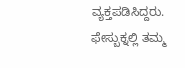ವ್ಯಕ್ತಪಡಿಸಿದ್ದರು. ಫೇಸ್ಬುಕ್ನಲ್ಲಿ ತಮ್ಮ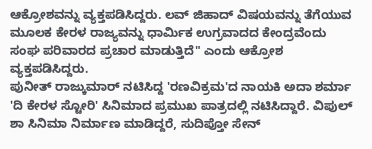ಆಕ್ರೋಶವನ್ನು ವ್ಯಕ್ತಪಡಿಸಿದ್ದರು. ಲವ್ ಜಿಹಾದ್ ವಿಷಯವನ್ನು ತೆಗೆಯುವ ಮೂಲಕ ಕೇರಳ ರಾಜ್ಯವನ್ನು ಧಾರ್ಮಿಕ ಉಗ್ರವಾದದ ಕೇಂದ್ರವೆಂದು ಸಂಘ ಪರಿವಾರದ ಪ್ರಚಾರ ಮಾಡುತ್ತಿದೆ" ಎಂದು ಆಕ್ರೋಶ ವ್ಯಕ್ತಪಡಿಸಿದ್ದರು.
ಪುನೀತ್ ರಾಜ್ಕುಮಾರ್ ನಟಿಸಿದ್ದ 'ರಣವಿಕ್ರಮ'ದ ನಾಯಕಿ ಅದಾ ಶರ್ಮಾ 'ದಿ ಕೇರಳ ಸ್ಟೋರಿ' ಸಿನಿಮಾದ ಪ್ರಮುಖ ಪಾತ್ರದಲ್ಲಿ ನಟಿಸಿದ್ದಾರೆ. ವಿಪುಲ್ ಶಾ ಸಿನಿಮಾ ನಿರ್ಮಾಣ ಮಾಡಿದ್ದರೆ, ಸುದಿಪ್ತೋ ಸೇನ್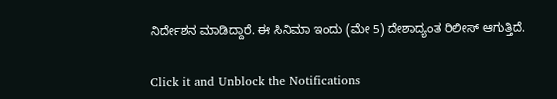ನಿರ್ದೇಶನ ಮಾಡಿದ್ದಾರೆ. ಈ ಸಿನಿಮಾ ಇಂದು (ಮೇ 5) ದೇಶಾದ್ಯಂತ ರಿಲೀಸ್ ಆಗುತ್ತಿದೆ.


Click it and Unblock the Notifications